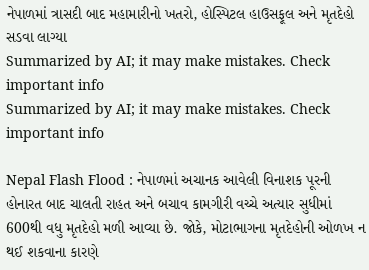નેપાળમાં ત્રાસદી બાદ મહામારીનો ખતરો, હોસ્પિટલ હાઉસફૂલ અને મૃતદેહો સડવા લાગ્યા
Summarized by AI; it may make mistakes. Check important info
Summarized by AI; it may make mistakes. Check important info

Nepal Flash Flood : નેપાળમાં અચાનક આવેલી વિનાશક પૂરની હોનારત બાદ ચાલતી રાહત અને બચાવ કામગીરી વચ્ચે અત્યાર સુધીમાં 600થી વધુ મૃતદેહો મળી આવ્યા છે. જોકે, મોટાભાગના મૃતદેહોની ઓળખ ન થઈ શકવાના કારણે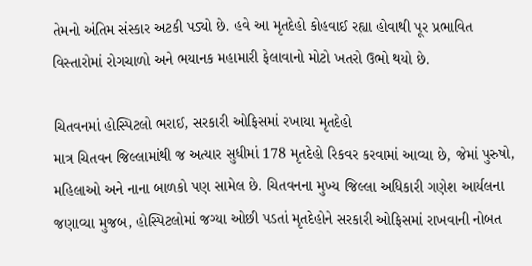તેમનો અંતિમ સંસ્કાર અટકી પડ્યો છે. હવે આ મૃતદેહો કોહવાઈ રહ્યા હોવાથી પૂર પ્રભાવિત વિસ્તારોમાં રોગચાળો અને ભયાનક મહામારી ફેલાવાનો મોટો ખતરો ઉભો થયો છે.

ચિતવનમાં હોસ્પિટલો ભરાઈ, સરકારી ઓફિસમાં રખાયા મૃતદેહો
માત્ર ચિતવન જિલ્લામાંથી જ અત્યાર સુધીમાં 178 મૃતદેહો રિકવર કરવામાં આવ્યા છે, જેમાં પુરુષો, મહિલાઓ અને નાના બાળકો પણ સામેલ છે. ચિતવનના મુખ્ય જિલ્લા અધિકારી ગણેશ આર્યલના જણાવ્યા મુજબ, હોસ્પિટલોમાં જગ્યા ઓછી પડતાં મૃતદેહોને સરકારી ઓફિસમાં રાખવાની નોબત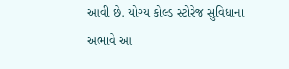આવી છે. યોગ્ય કોલ્ડ સ્ટોરેજ સુવિધાના અભાવે આ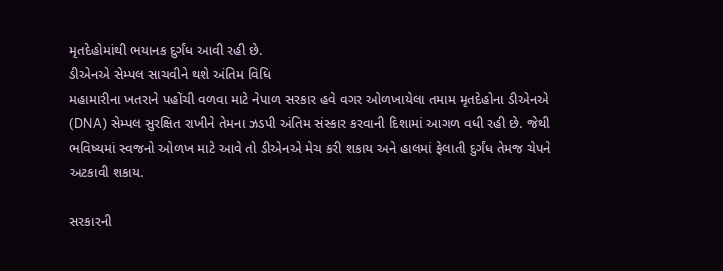મૃતદેહોમાંથી ભયાનક દુર્ગંધ આવી રહી છે.
ડીએનએ સેમ્પલ સાચવીને થશે અંતિમ વિધિ
મહામારીના ખતરાને પહોંચી વળવા માટે નેપાળ સરકાર હવે વગર ઓળખાયેલા તમામ મૃતદેહોના ડીએનએ (DNA) સેમ્પલ સુરક્ષિત રાખીને તેમના ઝડપી અંતિમ સંસ્કાર કરવાની દિશામાં આગળ વધી રહી છે. જેથી ભવિષ્યમાં સ્વજનો ઓળખ માટે આવે તો ડીએનએ મેચ કરી શકાય અને હાલમાં ફેલાતી દુર્ગંધ તેમજ ચેપને અટકાવી શકાય.

સરકારની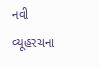નવી વ્યૂહરચના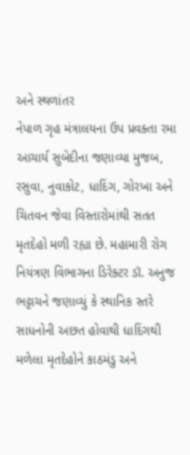અને સ્થળાંતર
નેપાળ ગૃહ મંત્રાલયના ઉપ પ્રવક્તા રમા આચાર્ય સુબેદીના જણાવ્યા મુજબ, રસુવા, નુવાકોટ, ધાદિંગ, ગોરખા અને ચિતવન જેવા વિસ્તારોમાંથી સતત મૃતદેહો મળી રહ્યા છે. મહામારી રોગ નિયંત્રણ વિભાગના ડિરેક્ટર ડૉ. અનુજ ભટ્ટાચને જણાવ્યું કે સ્થાનિક સ્તરે સાધનોની અછત હોવાથી ધાદિંગથી મળેલા મૃતદેહોને કાઠમંડુ અને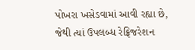પોખરા ખસેડવામાં આવી રહ્યા છે, જેથી ત્યાં ઉપલબ્ધ રેફ્રિજરેશન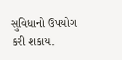સુવિધાનો ઉપયોગ કરી શકાય.